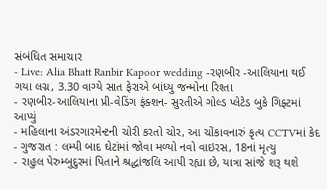સંબંધિત સમાચાર
- Live: Alia Bhatt Ranbir Kapoor wedding -રણબીર -આલિયાના થઈ ગયા લગ્ન, 3.30 વાગ્યે સાત ફેરાએ બાંધ્યુ જન્મોના રિશ્તા
- રણબીર-આલિયાના પ્રી-વેડિંગ ફંક્શન- સુરતીએ ગોલ્ડ પ્લેટેડ બુકે ગિફ્ટમાં આપ્યું
- મહિલાના અંડરગારમેન્ટની ચોરી કરતો ચોર, આ ચોંકાવનારું કૃત્ય CCTVમાં કેદ
- ગુજરાત : લમ્પી બાદ ઘેટાંમાં જોવા મળ્યો નવો વાઇરસ, 18નાં મૃત્યુ
- રાહુલ પેરુમ્બુદુરમાં પિતાને શ્રદ્ધાંજલિ આપી રહ્યા છે, યાત્રા સાંજે શરૂ થશે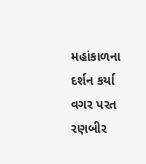મહાંકાળના દર્શન કર્યા વગર પરત રણબીર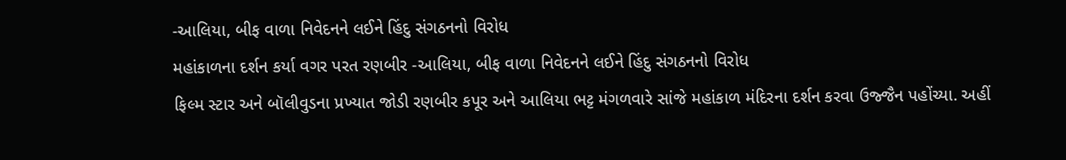-આલિયા, બીફ વાળા નિવેદનને લઈને હિંદુ સંગઠનનો વિરોધ
મહાંકાળના દર્શન કર્યા વગર પરત રણબીર -આલિયા, બીફ વાળા નિવેદનને લઈને હિંદુ સંગઠનનો વિરોધ
ફિલ્મ સ્ટાર અને બૉલીવુડના પ્રખ્યાત જોડી રણબીર કપૂર અને આલિયા ભટ્ટ મંગળવારે સાંજે મહાંકાળ મંદિરના દર્શન કરવા ઉજ્જૈન પહોંચ્યા. અહીં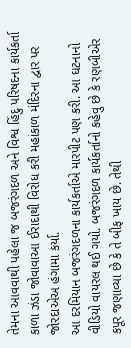તેમના આવવાથી પહેલા જ બજરંગદળ અને વિશ્વ હિંદુ પરિષદના કાર્યકર્તા કાળા ઝંડા જોવાવાઆ ઈરાદાથી વિરોધ કરી મહાંકાળ મંદિરના દ્વાર પર જોરદાએઅ હંગામા કર્યા.
આ દરમિયાન બજરંગદળના કાર્યકર્તાએ મારપીટ પણ કરી. આ ઘટનાનો વીડિયો વાયરલ થઈ ગયો. બજરંગદળ કાર્યકર્તાનો કહેવુ છે કે રણબીએર કપૂર જણાવ્યા છે કે તે બીફ ખાય છે. તેથી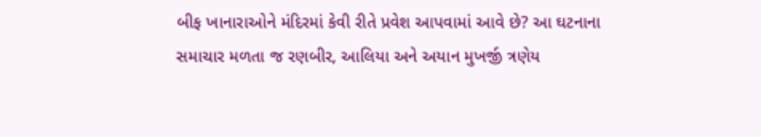બીફ ખાનારાઓને મંદિરમાં કેવી રીતે પ્રવેશ આપવામાં આવે છે? આ ઘટનાના સમાચાર મળતા જ રણબીર, આલિયા અને અયાન મુખર્જી ત્રણેય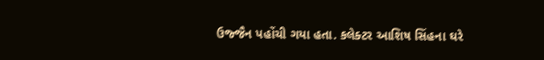ઉજ્જૈન પહોંચી ગયા હતા. કલેક્ટર આશિષ સિંહના ઘરે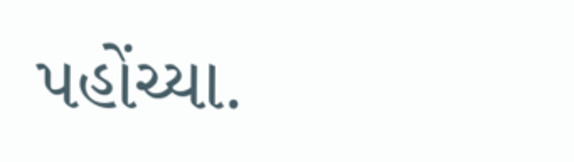પહોંચ્યા.